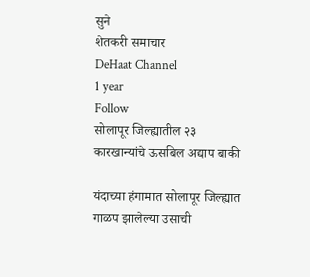सुने
शेतकरी समाचार
DeHaat Channel
1 year
Follow
सोलापूर जिल्ह्यातील २३ कारखान्यांचे ऊसबिल अद्याप बाकी

यंदाच्या हंगामात सोलापूर जिल्ह्यात गाळप झालेल्या उसाची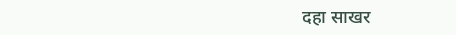दहा साखर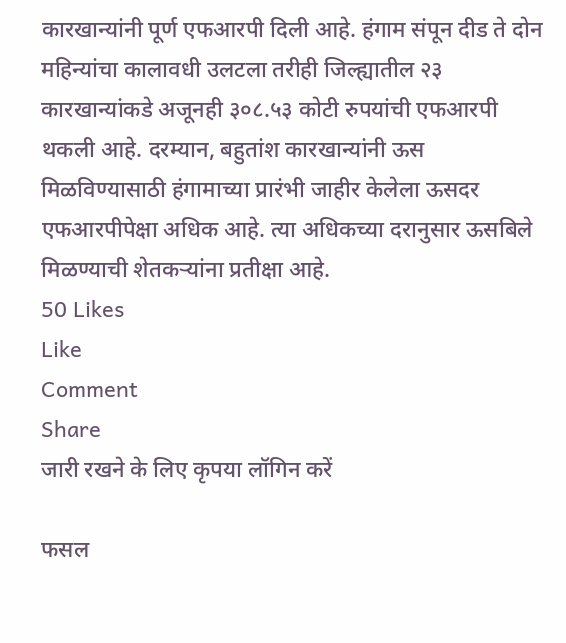कारखान्यांनी पूर्ण एफआरपी दिली आहे. हंगाम संपून दीड ते दोन महिन्यांचा कालावधी उलटला तरीही जिल्ह्यातील २३ कारखान्यांकडे अजूनही ३०८.५३ कोटी रुपयांची एफआरपी थकली आहे. दरम्यान, बहुतांश कारखान्यांनी ऊस मिळविण्यासाठी हंगामाच्या प्रारंभी जाहीर केलेला ऊसदर एफआरपीपेक्षा अधिक आहे. त्या अधिकच्या दरानुसार ऊसबिले मिळण्याची शेतकऱ्यांना प्रतीक्षा आहे.
50 Likes
Like
Comment
Share
जारी रखने के लिए कृपया लॉगिन करें

फसल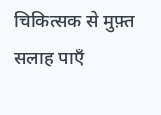चिकित्सक से मुफ़्त सलाह पाएँ